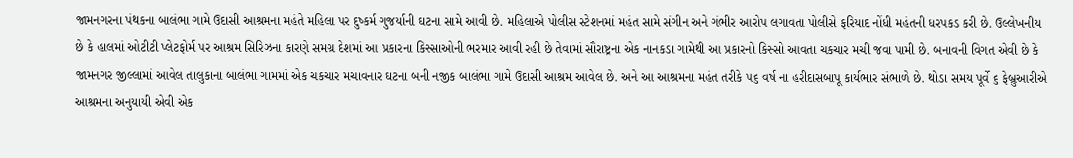જામનગરના પંથકના બાલંભા ગામે ઉદાસી આશ્રમના મહંતે મહિલા પર દુષ્કર્મ ગુજર્યાની ઘટના સામે આવી છે. મહિલાએ પોલીસ સ્ટેશનમાં મહંત સામે સંગીન અને ગંભીર આરોપ લગાવતા પોલીસે ફરિયાદ નોંધી મહંતની ધરપકડ કરી છે. ઉલ્લેખનીય છે કે હાલમાં ઓટીટી પ્લેટફોર્મ પર આશ્રમ સિરિઝના કારણે સમગ્ર દેશમાં આ પ્રકારના કિસ્સાઓની ભરમાર આવી રહી છે તેવામાં સૌરાષ્ટ્રના એક નાનકડા ગામેથી આ પ્રકારનો કિસ્સો આવતા ચકચાર મચી જવા પામી છે. બનાવની વિગત એવી છે કે જામનગર જીલ્લામાં આવેલ તાલુકાના બાલંભા ગામમાં એક ચકચાર મચાવનાર ઘટના બની નજીક બાલંભા ગામે ઉદાસી આશ્રમ આવેલ છે. અને આ આશ્રમના મહંત તરીકે ૫૬ વર્ષ ના હરીદાસબાપૂ કાર્યભાર સંભાળે છે. થોડા સમય પૂર્વે ૬ ફેબ્રુઆરીએ આશ્રમના અનુયાયી એવી એક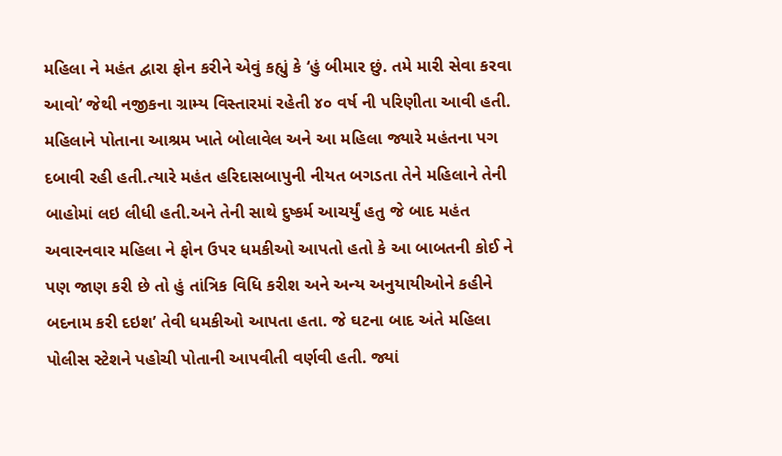મહિલા ને મહંત દ્વારા ફોન કરીને એવું કહ્યું કે ‘હું બીમાર છું. તમે મારી સેવા કરવા આવો’ જેથી નજીકના ગ્રામ્ય વિસ્તારમાં રહેતી ૪૦ વર્ષ ની પરિણીતા આવી હતી. મહિલાને પોતાના આશ્રમ ખાતે બોલાવેલ અને આ મહિલા જ્યારે મહંતના પગ દબાવી રહી હતી.ત્યારે મહંત હરિદાસબાપુની નીયત બગડતા તેને મહિલાને તેની બાહોમાં લઇ લીધી હતી.અને તેની સાથે દુષ્કર્મ આચર્યું હતુ જે બાદ મહંત અવારનવાર મહિલા ને ફોન ઉપર ધમકીઓ આપતો હતો કે આ બાબતની કોઈ ને પણ જાણ કરી છે તો હું તાંત્રિક વિધિ કરીશ અને અન્ય અનુયાયીઓને કહીને બદનામ કરી દઇશ’ તેવી ધમકીઓ આપતા હતા. જે ઘટના બાદ અંતે મહિલા પોલીસ સ્ટેશને પહોચી પોતાની આપવીતી વર્ણવી હતી. જ્યાં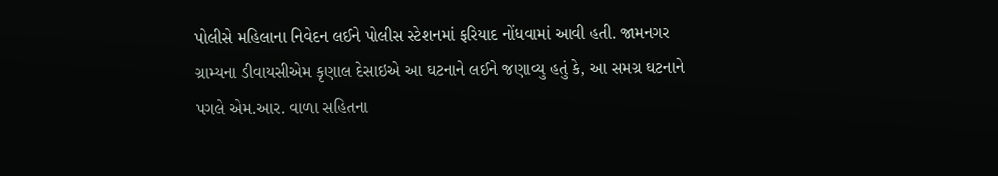પોલીસે મહિલાના નિવેદન લઈને પોલીસ સ્ટેશનમાં ફરિયાદ નોંધવામાં આવી હતી. જામનગર ગ્રામ્યના ડીવાયસીએમ કૃણાલ દેસાઇએ આ ઘટનાને લઈને જણાવ્યુ હતું કે, આ સમગ્ર ઘટનાને પગલે એમ.આર. વાળા સહિતના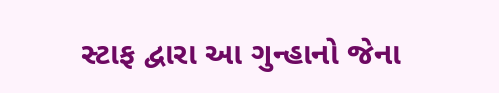સ્ટાફ દ્વારા આ ગુન્હાનો જેના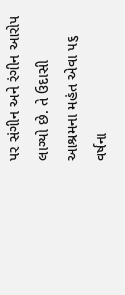પર સંગીન અને રંગીન આરોપ લાગ્યો છે. તે ઉદાસી આશ્રમના મહંત એવા ૫૬ વર્ષના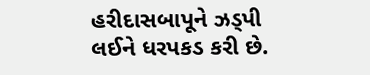હરીદાસબાપૂને ઝડ્પી લઈને ધરપકડ કરી છે.